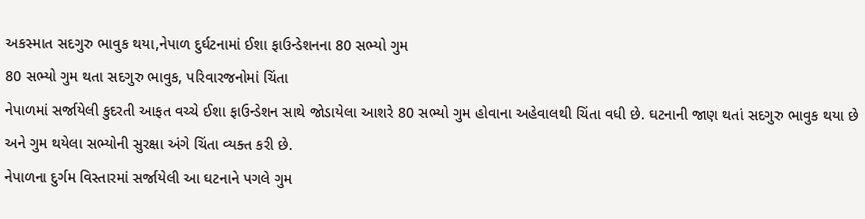અકસ્માત સદગુરુ ભાવુક થયા,નેપાળ દુર્ઘટનામાં ઈશા ફાઉન્ડેશનના 80 સભ્યો ગુમ
80 સભ્યો ગુમ થતા સદગુરુ ભાવુક, પરિવારજનોમાં ચિંતા
નેપાળમાં સર્જાયેલી કુદરતી આફત વચ્ચે ઈશા ફાઉન્ડેશન સાથે જોડાયેલા આશરે 80 સભ્યો ગુમ હોવાના અહેવાલથી ચિંતા વધી છે. ઘટનાની જાણ થતાં સદગુરુ ભાવુક થયા છે અને ગુમ થયેલા સભ્યોની સુરક્ષા અંગે ચિંતા વ્યક્ત કરી છે.
નેપાળના દુર્ગમ વિસ્તારમાં સર્જાયેલી આ ઘટનાને પગલે ગુમ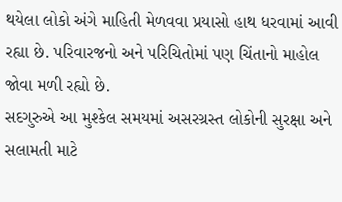થયેલા લોકો અંગે માહિતી મેળવવા પ્રયાસો હાથ ધરવામાં આવી રહ્યા છે. પરિવારજનો અને પરિચિતોમાં પણ ચિંતાનો માહોલ જોવા મળી રહ્યો છે.
સદગુરુએ આ મુશ્કેલ સમયમાં અસરગ્રસ્ત લોકોની સુરક્ષા અને સલામતી માટે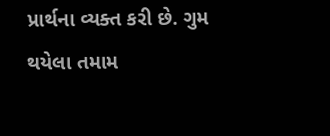પ્રાર્થના વ્યક્ત કરી છે. ગુમ થયેલા તમામ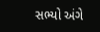સભ્યો અંગે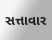સત્તાવાર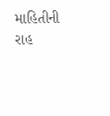માહિતીની રાહ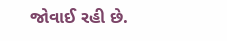જોવાઈ રહી છે.